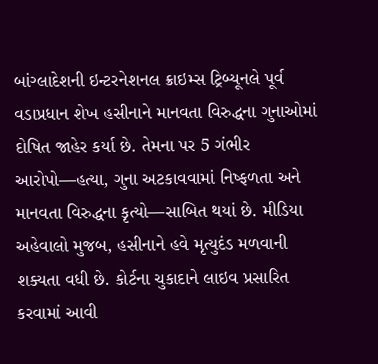બાંગ્લાદેશની ઇન્ટરનેશનલ ક્રાઇમ્સ ટ્રિબ્યૂનલે પૂર્વ વડાપ્રધાન શેખ હસીનાને માનવતા વિરુદ્ધના ગુનાઓમાં દોષિત જાહેર કર્યા છે. તેમના પર 5 ગંભીર આરોપો—હત્યા, ગુના અટકાવવામાં નિષ્ફળતા અને માનવતા વિરુદ્ધના કૃત્યો—સાબિત થયાં છે. મીડિયા અહેવાલો મુજબ, હસીનાને હવે મૃત્યુદંડ મળવાની શક્યતા વધી છે. કોર્ટના ચુકાદાને લાઇવ પ્રસારિત કરવામાં આવી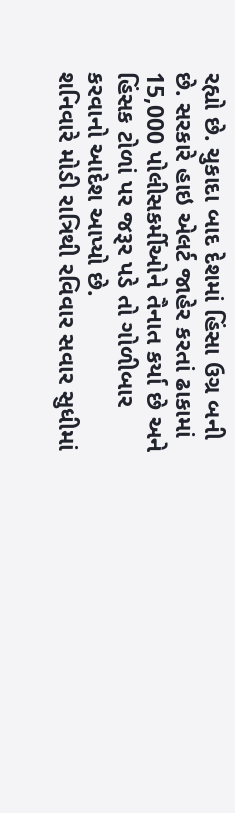રહ્યો છે. ચુકાદા બાદ દેશમાં હિંસા ઉગ્ર બની છે. સરકારે હાઇ એલર્ટ જાહેર કરતાં ઢાકામાં 15,000 પોલીસકર્મીઓને તૈનાત કર્યા છે અને હિંસક ટોળાં પર જરૂર પડે તો ગોળીબાર કરવાનો આદેશ આપ્યો છે.
શનિવારે મોડી રાત્રિથી રવિવાર સવાર સુધીમાં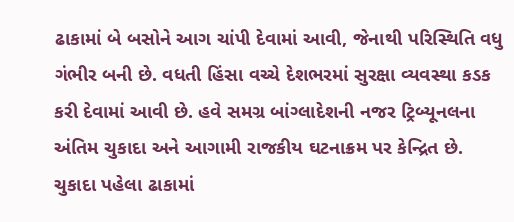ઢાકામાં બે બસોને આગ ચાંપી દેવામાં આવી, જેનાથી પરિસ્થિતિ વધુ ગંભીર બની છે. વધતી હિંસા વચ્ચે દેશભરમાં સુરક્ષા વ્યવસ્થા કડક કરી દેવામાં આવી છે. હવે સમગ્ર બાંગ્લાદેશની નજર ટ્રિબ્યૂનલના અંતિમ ચુકાદા અને આગામી રાજકીય ઘટનાક્રમ પર કેન્દ્રિત છે.
ચુકાદા પહેલા ઢાકામાં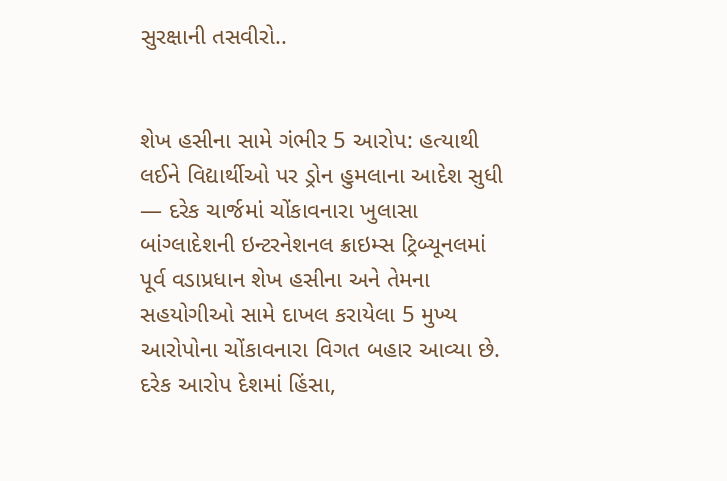સુરક્ષાની તસવીરો..


શેખ હસીના સામે ગંભીર 5 આરોપ: હત્યાથી લઈને વિદ્યાર્થીઓ પર ડ્રોન હુમલાના આદેશ સુધી — દરેક ચાર્જમાં ચોંકાવનારા ખુલાસા
બાંગ્લાદેશની ઇન્ટરનેશનલ ક્રાઇમ્સ ટ્રિબ્યૂનલમાં પૂર્વ વડાપ્રધાન શેખ હસીના અને તેમના સહયોગીઓ સામે દાખલ કરાયેલા 5 મુખ્ય આરોપોના ચોંકાવનારા વિગત બહાર આવ્યા છે. દરેક આરોપ દેશમાં હિંસા,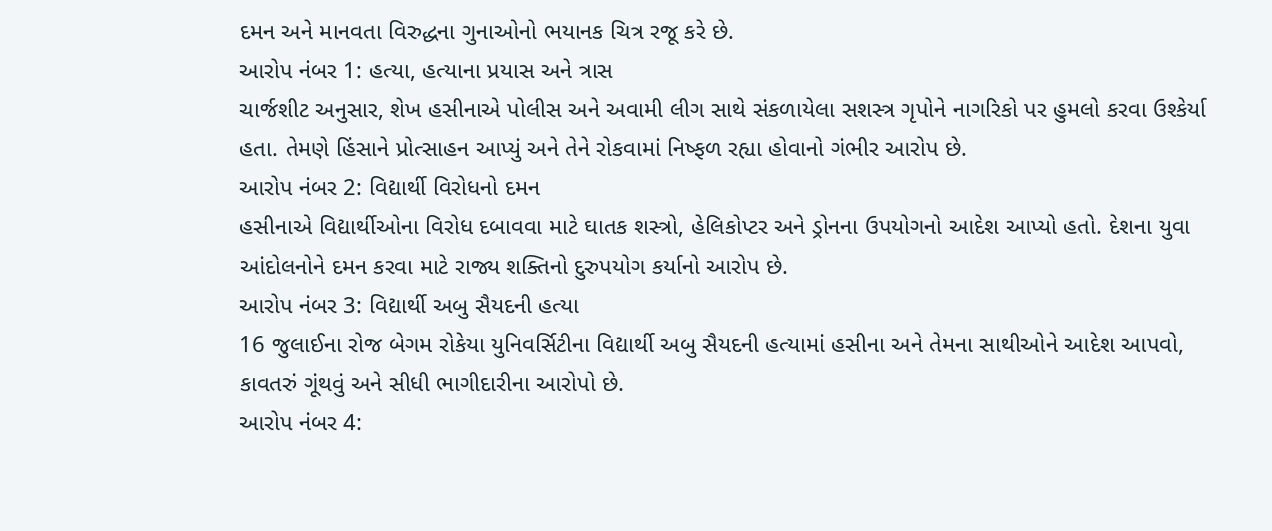દમન અને માનવતા વિરુદ્ધના ગુનાઓનો ભયાનક ચિત્ર રજૂ કરે છે.
આરોપ નંબર 1: હત્યા, હત્યાના પ્રયાસ અને ત્રાસ
ચાર્જશીટ અનુસાર, શેખ હસીનાએ પોલીસ અને અવામી લીગ સાથે સંકળાયેલા સશસ્ત્ર ગૃપોને નાગરિકો પર હુમલો કરવા ઉશ્કેર્યા હતા. તેમણે હિંસાને પ્રોત્સાહન આપ્યું અને તેને રોકવામાં નિષ્ફળ રહ્યા હોવાનો ગંભીર આરોપ છે.
આરોપ નંબર 2: વિદ્યાર્થી વિરોધનો દમન
હસીનાએ વિદ્યાર્થીઓના વિરોધ દબાવવા માટે ઘાતક શસ્ત્રો, હેલિકોપ્ટર અને ડ્રોનના ઉપયોગનો આદેશ આપ્યો હતો. દેશના યુવા આંદોલનોને દમન કરવા માટે રાજ્ય શક્તિનો દુરુપયોગ કર્યાનો આરોપ છે.
આરોપ નંબર 3: વિદ્યાર્થી અબુ સૈયદની હત્યા
16 જુલાઈના રોજ બેગમ રોકેયા યુનિવર્સિટીના વિદ્યાર્થી અબુ સૈયદની હત્યામાં હસીના અને તેમના સાથીઓને આદેશ આપવો, કાવતરું ગૂંથવું અને સીધી ભાગીદારીના આરોપો છે.
આરોપ નંબર 4: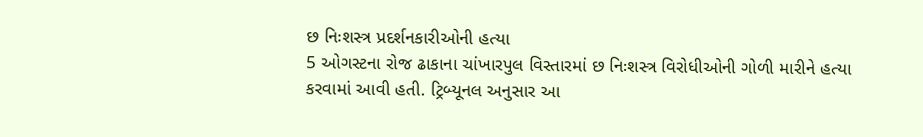છ નિઃશસ્ત્ર પ્રદર્શનકારીઓની હત્યા
5 ઓગસ્ટના રોજ ઢાકાના ચાંખારપુલ વિસ્તારમાં છ નિઃશસ્ત્ર વિરોધીઓની ગોળી મારીને હત્યા કરવામાં આવી હતી. ટ્રિબ્યૂનલ અનુસાર આ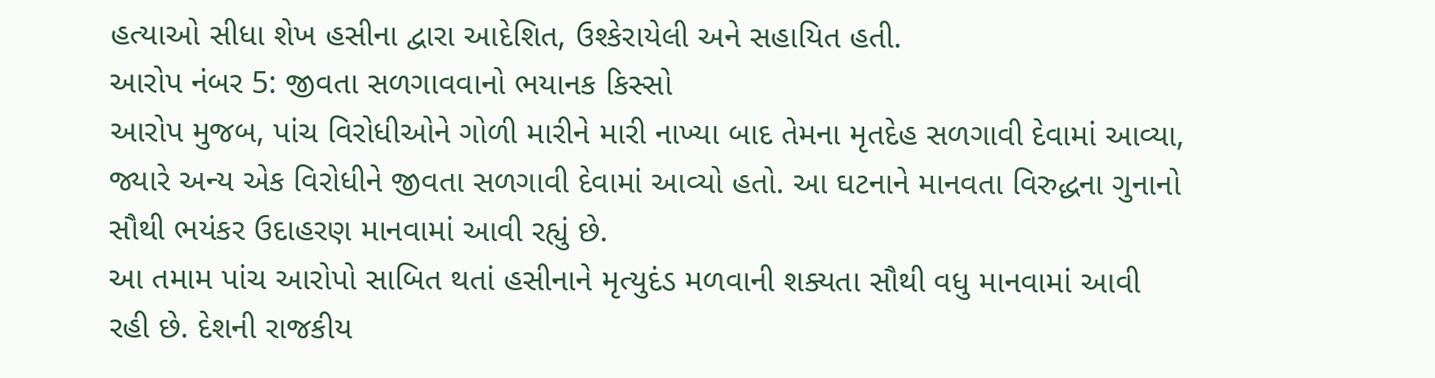હત્યાઓ સીધા શેખ હસીના દ્વારા આદેશિત, ઉશ્કેરાયેલી અને સહાયિત હતી.
આરોપ નંબર 5: જીવતા સળગાવવાનો ભયાનક કિસ્સો
આરોપ મુજબ, પાંચ વિરોધીઓને ગોળી મારીને મારી નાખ્યા બાદ તેમના મૃતદેહ સળગાવી દેવામાં આવ્યા, જ્યારે અન્ય એક વિરોધીને જીવતા સળગાવી દેવામાં આવ્યો હતો. આ ઘટનાને માનવતા વિરુદ્ધના ગુનાનો સૌથી ભયંકર ઉદાહરણ માનવામાં આવી રહ્યું છે.
આ તમામ પાંચ આરોપો સાબિત થતાં હસીનાને મૃત્યુદંડ મળવાની શક્યતા સૌથી વધુ માનવામાં આવી રહી છે. દેશની રાજકીય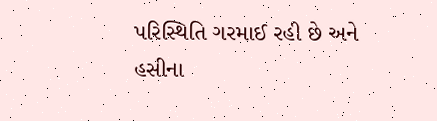પરિસ્થિતિ ગરમાઈ રહી છે અને હસીના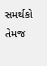સમર્થકો તેમજ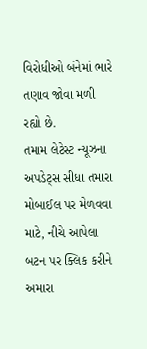વિરોધીઓ બંનેમાં ભારે તણાવ જોવા મળી રહ્યો છે.
તમામ લેટેસ્ટ ન્યૂઝના અપડેટ્સ સીધા તમારા મોબાઈલ પર મેળવવા માટે, નીચે આપેલા બટન પર ક્લિક કરીને અમારા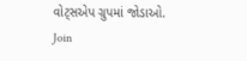વોટ્સએપ ગ્રુપમાં જોડાઓ.
Join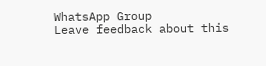WhatsApp Group
Leave feedback about this